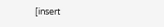[insert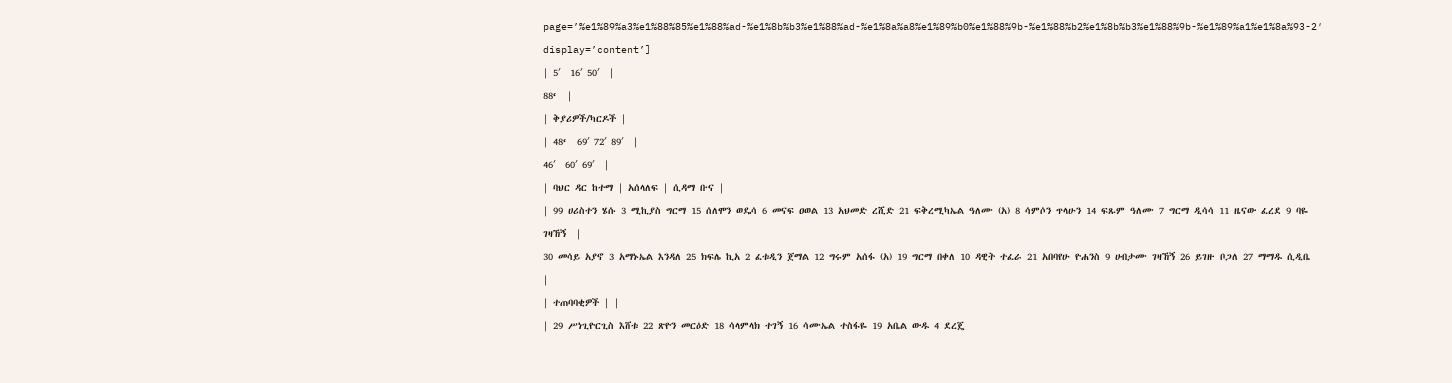page=’%e1%89%a3%e1%88%85%e1%88%ad-%e1%8b%b3%e1%88%ad-%e1%8a%a8%e1%89%b0%e1%88%9b-%e1%88%b2%e1%8b%b3%e1%88%9b-%e1%89%a1%e1%8a%93-2′ display=’content’]
| 5′  16′ 50′  |
88‘  |
| ቅያሪዎች/ካርዶች |
| 48‘  69′ 72′ 89′  |
46′  60′ 69′  |
| ባህር ዳር ከተማ | አሰላለፍ | ሲዳማ ቡና |
| 99 ሀሪስተን ሄሱ 3 ሚኪያስ ግርማ 15 ሰለሞን ወዴሳ 6 መናፍ ዐወል 13 አህመድ ረሺድ 21 ፍቅረሚካኤል ዓለሙ (አ) 8 ሳምሶን ጥላሁን 14 ፍጹም ዓለሙ 7 ግርማ ዲሳሳ 11 ዜናው ፈረደ 9 ባዬ ገዛኸኝ  |
30 መሳይ አያኖ 3 አማኑኤል እንዳለ 25 ክፍሌ ኪአ 2 ፈቱዲን ጀማል 12 ግሩም አሰፋ (አ) 19 ግርማ በቀለ 10 ዳዊት ተፈራ 21 አበባየሁ ዮሐንስ 9 ሀብታሙ ገዛኸኝ 26 ይገዙ ቦጋለ 27 ማማዱ ሲዲቤ  |
| ተጠባባቂዎች | |
| 29 ሥነጊዮርጊስ እሸቱ 22 ጽዮን መርዕድ 18 ሳላምላክ ተገኝ 16 ሳሙኤል ተስፋዬ 19 አቤል ውዱ 4 ደረጄ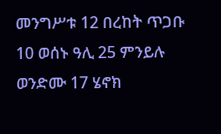መንግሥቱ 12 በረከት ጥጋቡ 10 ወሰኑ ዓሊ 25 ምንይሉ ወንድሙ 17 ሄኖክ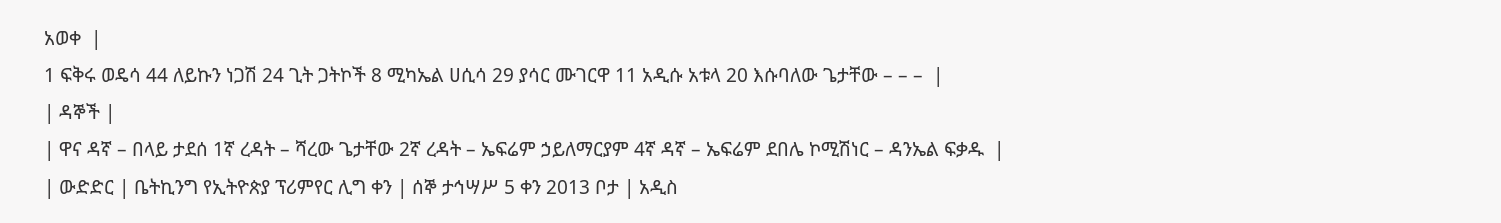አወቀ  |
1 ፍቅሩ ወዴሳ 44 ለይኩን ነጋሽ 24 ጊት ጋትኮች 8 ሚካኤል ሀሲሳ 29 ያሳር ሙገርዋ 11 አዲሱ አቱላ 20 እሱባለው ጌታቸው – – –  |
| ዳኞች |
| ዋና ዳኛ – በላይ ታደሰ 1ኛ ረዳት – ሻረው ጌታቸው 2ኛ ረዳት – ኤፍሬም ኃይለማርያም 4ኛ ዳኛ – ኤፍሬም ደበሌ ኮሚሽነር – ዳንኤል ፍቃዱ  |
| ውድድር | ቤትኪንግ የኢትዮጵያ ፕሪምየር ሊግ ቀን | ሰኞ ታኅሣሥ 5 ቀን 2013 ቦታ | አዲስ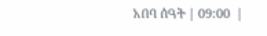አበባ ሰዓት | 09:00  |